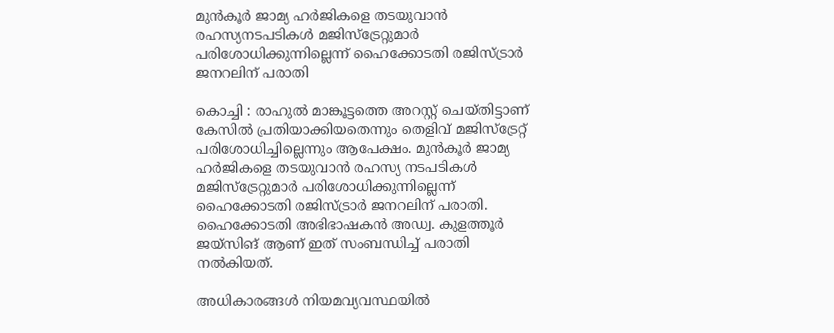മുൻകൂർ ജാമ്യ ഹർജികളെ തടയുവാൻ രഹസ്യനടപടികൾ മജിസ്ട്രേറ്റുമാർ പരിശോധിക്കുന്നില്ലെന്ന് ഹൈക്കോടതി രജിസ്ട്രാർ ജനറലിന് പരാതി

കൊച്ചി : രാഹുൽ മാങ്കൂട്ടത്തെ അറസ്റ്റ് ചെയ്തിട്ടാണ് കേസിൽ പ്രതിയാക്കിയതെന്നും തെളിവ് മജിസ്ട്രേറ്റ് പരിശോധിച്ചില്ലെന്നും ആപേക്ഷം. മുൻകൂർ ജാമ്യ ഹർജികളെ തടയുവാൻ രഹസ്യ നടപടികൾ മജിസ്ട്രേറ്റുമാർ പരിശോധിക്കുന്നില്ലെന്ന് ഹൈക്കോടതി രജിസ്ട്രാർ ജനറലിന് പരാതി. ഹൈക്കോടതി അഭിഭാഷകൻ അഡ്വ. കുളത്തൂർ ജയ്‌സിങ് ആണ് ഇത് സംബന്ധിച്ച് പരാതി നൽകിയത്.

അധികാരങ്ങൾ നിയമവ്യവസ്ഥയിൽ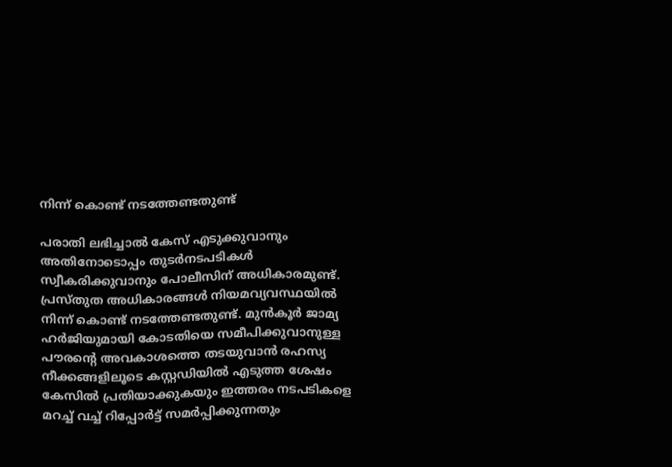നിന്ന് കൊണ്ട് നടത്തേണ്ടതുണ്ട്

പരാതി ലഭിച്ചാൽ കേസ് എടുക്കുവാനും അതിനോടൊപ്പം തുടർനടപടികൾ സ്വീകരിക്കുവാനും പോലീസിന് അധികാരമുണ്ട്. പ്രസ്തുത അധികാരങ്ങൾ നിയമവ്യവസ്ഥയിൽ നിന്ന് കൊണ്ട് നടത്തേണ്ടതുണ്ട്. മുൻകൂർ ജാമ്യ ഹർജിയുമായി കോടതിയെ സമീപിക്കുവാനുള്ള പൗരൻ്റെ അവകാശത്തെ തടയുവാൻ രഹസ്യ നീക്കങ്ങളിലൂടെ കസ്റ്റഡിയിൽ എടുത്ത ശേഷം കേസിൽ പ്രതിയാക്കുകയും ഇത്തരം നടപടികളെ മറച്ച് വച്ച് റിപ്പോർട്ട് സമർപ്പിക്കുന്നതും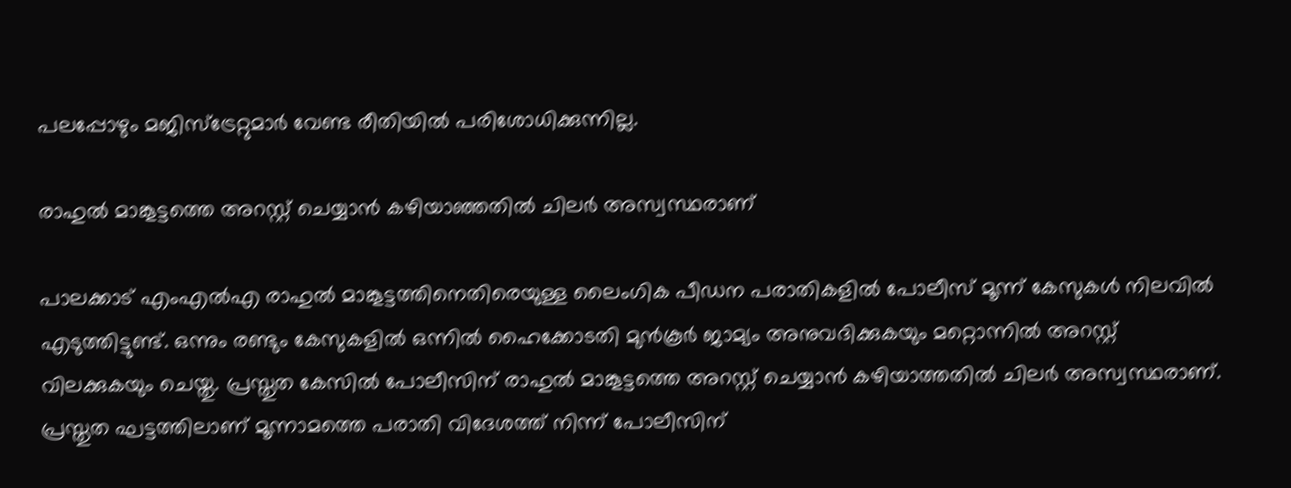പലപ്പോഴും മജിസ്ട്രേറ്റുമാർ വേണ്ട രീതിയിൽ പരിശോധിക്കുന്നില്ല.

രാഹുൽ മാങ്കൂട്ടത്തെ അറസ്റ്റ് ചെയ്യാൻ കഴിയാഞ്ഞതിൽ ചിലർ അസ്വസ്ഥരാണ്

പാലക്കാട് എംഎൽഎ രാഹുൽ മാങ്കൂട്ടത്തിനെതിരെയുള്ള ലൈംഗിക പീഡന പരാതികളിൽ പോലീസ് മൂന്ന് കേസുകൾ നിലവിൽ എടുത്തിട്ടുണ്ട്. ഒന്നും രണ്ടും കേസുകളിൽ ഒന്നിൽ ഹൈക്കോടതി മുൻകൂർ ജാമ്യം അനുവദിക്കുകയും മറ്റൊന്നിൽ അറസ്റ്റ് വിലക്കുകയും ചെയ്തു. പ്രസ്തുത കേസിൽ പോലീസിന് രാഹുൽ മാങ്കൂട്ടത്തെ അറസ്റ്റ് ചെയ്യാൻ കഴിയാത്തതിൽ ചിലർ അസ്വസ്ഥരാണ്. പ്രസ്തുത ഘട്ടത്തിലാണ് മൂന്നാമത്തെ പരാതി വിദേശത്ത് നിന്ന് പോലീസിന്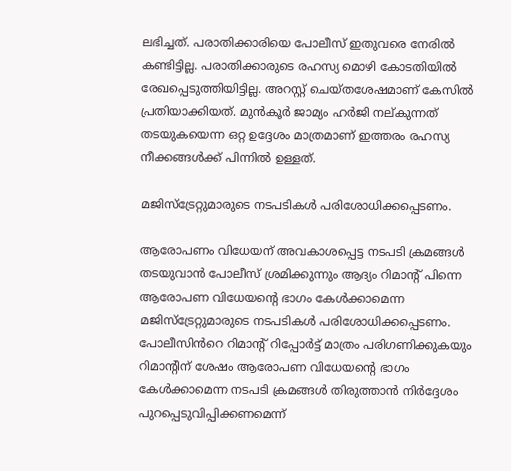ലഭിച്ചത്. പരാതിക്കാരിയെ പോലീസ് ഇതുവരെ നേരിൽ കണ്ടിട്ടില്ല. പരാതിക്കാരുടെ രഹസ്യ മൊഴി കോടതിയിൽ രേഖപ്പെടുത്തിയിട്ടില്ല. അറസ്റ്റ് ചെയ്തശേഷമാണ് കേസിൽ പ്രതിയാക്കിയത്. മുൻകൂർ ജാമ്യം ഹർജി നല്കുന്നത് തടയുകയെന്ന ഒറ്റ ഉദ്ദേശം മാത്രമാണ് ഇത്തരം രഹസ്യ നീക്കങ്ങൾക്ക് പിന്നിൽ ഉള്ളത്.

മജിസ്ട്രേറ്റുമാരുടെ നടപടികൾ പരിശോധിക്കപ്പെടണം.

ആരോപണം വിധേയന് അവകാശപ്പെട്ട നടപടി ക്രമങ്ങൾ തടയുവാൻ പോലീസ് ശ്രമിക്കുന്നും ആദ്യം റിമാൻ്റ് പിന്നെ ആരോപണ വിധേയൻ്റെ ഭാഗം കേൾക്കാമെന്ന മജിസ്ട്രേറ്റുമാരുടെ നടപടികൾ പരിശോധിക്കപ്പെടണം. പോലീസിൻറെ റിമാൻ്റ് റിപ്പോർട്ട് മാത്രം പരിഗണിക്കുകയും റിമാൻ്റിന് ശേഷം ആരോപണ വിധേയന്റെ ഭാഗം കേൾക്കാമെന്ന നടപടി ക്രമങ്ങൾ തിരുത്താൻ നിർദ്ദേശം പുറപ്പെടുവിപ്പിക്കണമെന്ന്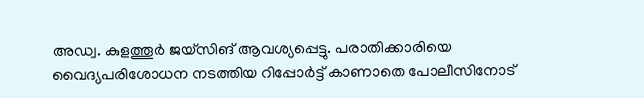അഡ്വ. കുളത്തൂർ ജയ്‌സിങ് ആവശ്യപ്പെട്ടു. പരാതിക്കാരിയെ വൈദ്യപരിശോധന നടത്തിയ റിപ്പോർട്ട് കാണാതെ പോലീസിനോട്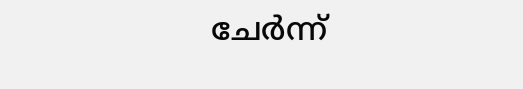ചേർന്ന്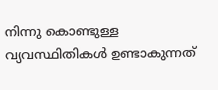നിന്നു കൊണ്ടുള്ള വ്യവസ്ഥിതികൾ ഉണ്ടാകുന്നത്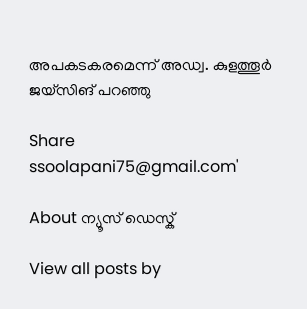അപകടകരമെന്ന് അഡ്വ. കുളത്തൂർ ജയ്‌സിങ് പറഞ്ഞു

Share
ssoolapani75@gmail.com'

About ന്യൂസ് ഡെസ്ക്

View all posts by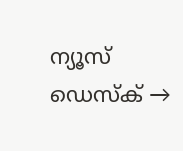ന്യൂസ് ഡെസ്ക് →